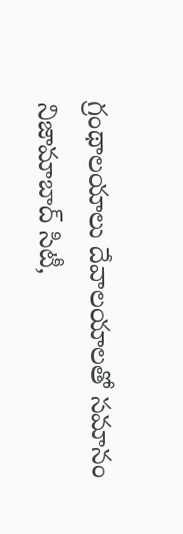గ్రంథాలయాలు దేవాలయాలతో సమానం
నిజామాబాద్ సిటీ,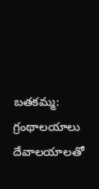బతకమ్మ: గ్రంథాలయాలు దేవాలయాలతో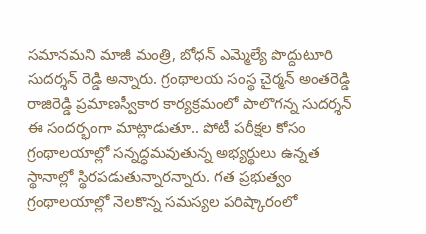సమానమని మాజీ మంత్రి, బోధన్ ఎమ్మెల్యే పొద్దుటూరి సుదర్శన్ రెడ్డి అన్నారు. గ్రంథాలయ సంస్థ చైర్మన్ అంతరెడ్డి రాజిరెడ్డి ప్రమాణస్వీకార కార్యక్రమంలో పాలొగన్న సుదర్శన్ ఈ సందర్భంగా మాట్లాడుతూ.. పోటీ పరీక్షల కోసం గ్రంథాలయాల్లో సన్నద్ధమవుతున్న అభ్యర్థులు ఉన్నత స్థానాల్లో స్థిరపడుతున్నారన్నారు. గత ప్రభుత్వం గ్రంథాలయాల్లో నెలకొన్న సమస్యల పరిష్కారంలో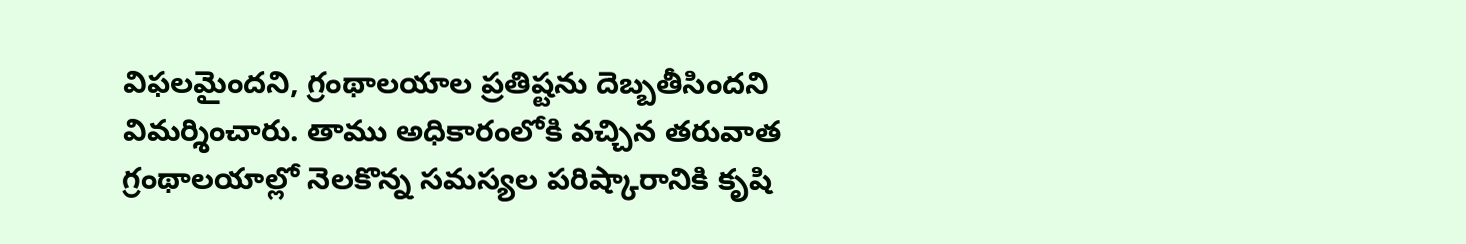విఫలమైందని, గ్రంథాలయాల ప్రతిష్టను దెబ్బతీసిందని విమర్శించారు. తాము అధికారంలోకి వచ్చిన తరువాత గ్రంథాలయాల్లో నెలకొన్న సమస్యల పరిష్కారానికి కృషి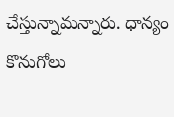చేస్తున్నామన్నారు. ధాన్యం కొనుగోలు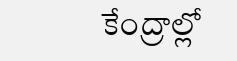కేంద్రాల్లో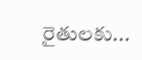రైతులకు...